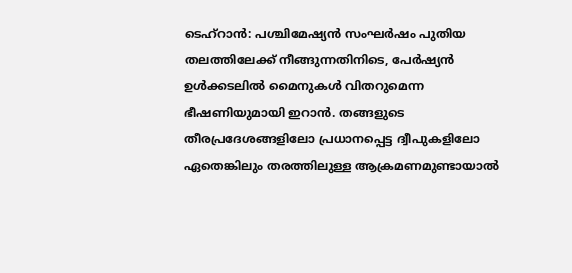ടെഹ്റാൻ: പശ്ചിമേഷ്യൻ സംഘർഷം പുതിയ തലത്തിലേക്ക് നീങ്ങുന്നതിനിടെ, പേർഷ്യൻ ഉൾക്കടലിൽ മൈനുകൾ വിതറുമെന്ന ഭീഷണിയുമായി ഇറാൻ. തങ്ങളുടെ തീരപ്രദേശങ്ങളിലോ പ്രധാനപ്പെട്ട ദ്വീപുകളിലോ ഏതെങ്കിലും തരത്തിലുള്ള ആക്രമണമുണ്ടായാൽ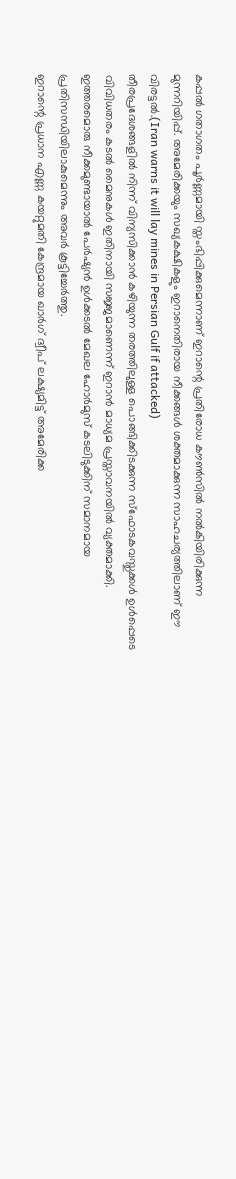കപ്പൽ ഗതാഗതം പൂർണ്ണമായി സ്തംഭിപ്പിക്കുമെന്നാണ് ഇറാന്റെ പ്രതിരോധ കൗൺസിൽ നൽകിയിരിക്കുന്ന മുന്നറിയിപ്പ്. അമേരിക്കയും സഖ്യകക്ഷികളും ഇറാനെതിരായ നീക്കങ്ങൾ ശക്തമാക്കുന്ന സാഹചര്യത്തിലാണ് ഈ വിരട്ടൽ.(Iran warns it will lay mines in Persian Gulf if attacked)
തീരപ്രദേശങ്ങളിൽ നിന്ന് വിന്യസിക്കാൻ കഴിയുന്ന തരത്തിലുള്ള പൊങ്ങിക്കിടക്കുന്ന സ്ഫോടകവസ്തുക്കൾ ഉൾപ്പെടെ വിവിധതരം കടൽ മൈനുകൾ ഇതിനായി സജ്ജമാണെന്ന് ഇറാൻ മാധ്യമ പ്രസ്താവനയിൽ വ്യക്തമാക്കി. ഇത്തരമൊരു നീക്കമുണ്ടായാൽ പേർഷ്യൻ ഉൾക്കടൽ മേഖല ഹോർമുസ് കടലിടുക്കിന് സമാനമായ പ്രതിസന്ധിയിലാകുമെന്നും അവർ കൂട്ടിച്ചേർത്തു.
ഇറാന്റെ പ്രധാന എണ്ണ കയറ്റുമതി കേന്ദ്രമായ ഖാർഗ് ദ്വീപ് ലക്ഷ്യമിട്ട് അമേരിക്ക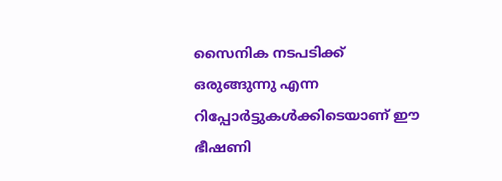സൈനിക നടപടിക്ക് ഒരുങ്ങുന്നു എന്ന റിപ്പോർട്ടുകൾക്കിടെയാണ് ഈ ഭീഷണി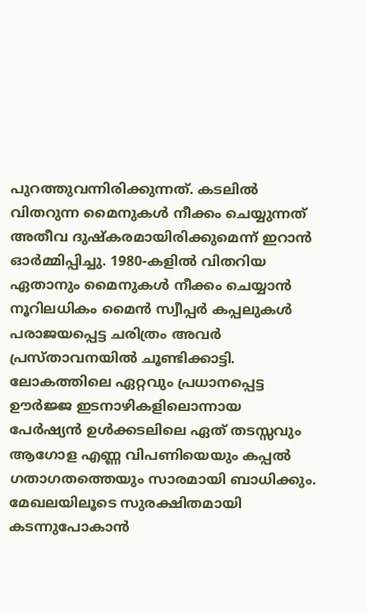പുറത്തുവന്നിരിക്കുന്നത്. കടലിൽ വിതറുന്ന മൈനുകൾ നീക്കം ചെയ്യുന്നത് അതീവ ദുഷ്കരമായിരിക്കുമെന്ന് ഇറാൻ ഓർമ്മിപ്പിച്ചു. 1980-കളിൽ വിതറിയ ഏതാനും മൈനുകൾ നീക്കം ചെയ്യാൻ നൂറിലധികം മൈൻ സ്വീപ്പർ കപ്പലുകൾ പരാജയപ്പെട്ട ചരിത്രം അവർ പ്രസ്താവനയിൽ ചൂണ്ടിക്കാട്ടി.
ലോകത്തിലെ ഏറ്റവും പ്രധാനപ്പെട്ട ഊർജ്ജ ഇടനാഴികളിലൊന്നായ പേർഷ്യൻ ഉൾക്കടലിലെ ഏത് തടസ്സവും ആഗോള എണ്ണ വിപണിയെയും കപ്പൽ ഗതാഗതത്തെയും സാരമായി ബാധിക്കും. മേഖലയിലൂടെ സുരക്ഷിതമായി കടന്നുപോകാൻ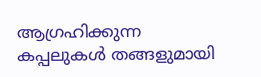ആഗ്രഹിക്കുന്ന കപ്പലുകൾ തങ്ങളുമായി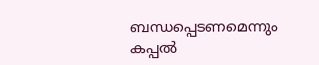ബന്ധപ്പെടണമെന്നും കപ്പൽ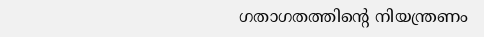ഗതാഗതത്തിന്റെ നിയന്ത്രണം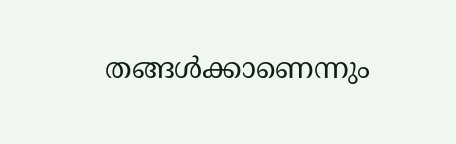തങ്ങൾക്കാണെന്നും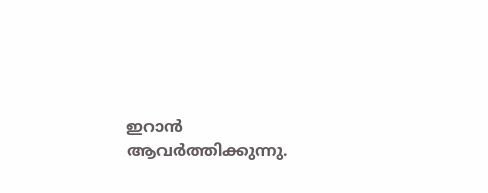ഇറാൻ ആവർത്തിക്കുന്നു.